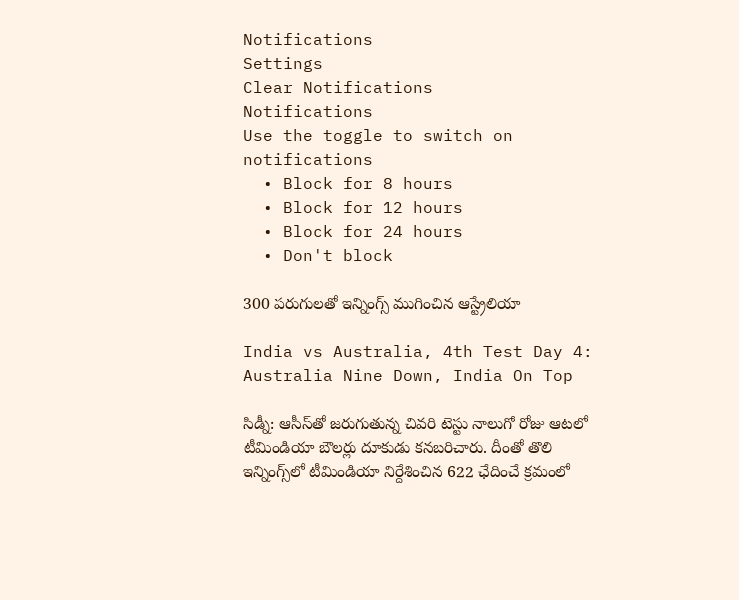Notifications
Settings
Clear Notifications
Notifications
Use the toggle to switch on notifications
  • Block for 8 hours
  • Block for 12 hours
  • Block for 24 hours
  • Don't block

300 పరుగులతో ఇన్నింగ్స్ ముగించిన ఆస్ట్రేలియా

India vs Australia, 4th Test Day 4: Australia Nine Down, India On Top

సిడ్నీ: ఆసీస్‌తో జరుగుతున్న చివరి టెస్టు నాలుగో రోజు ఆటలో టీమిండియా బౌలర్లు దూకుడు కనబరిచారు. దీంతో తొలి ఇన్నింగ్స్‌లో టీమిండియా నిర్దేశించిన 622 ఛేదించే క్రమంలో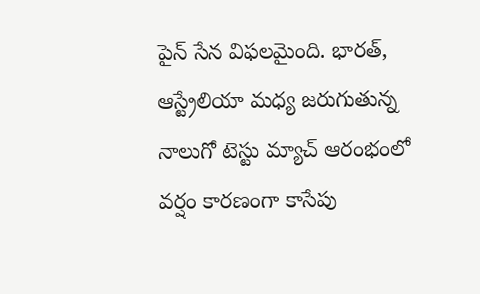పైన్‌ సేన విఫలమైంది. భారత్, ఆస్ట్రేలియా మధ్య జరుగుతున్న నాలుగో టెస్టు మ్యాచ్ ఆరంభంలో వర్షం కారణంగా కాసేపు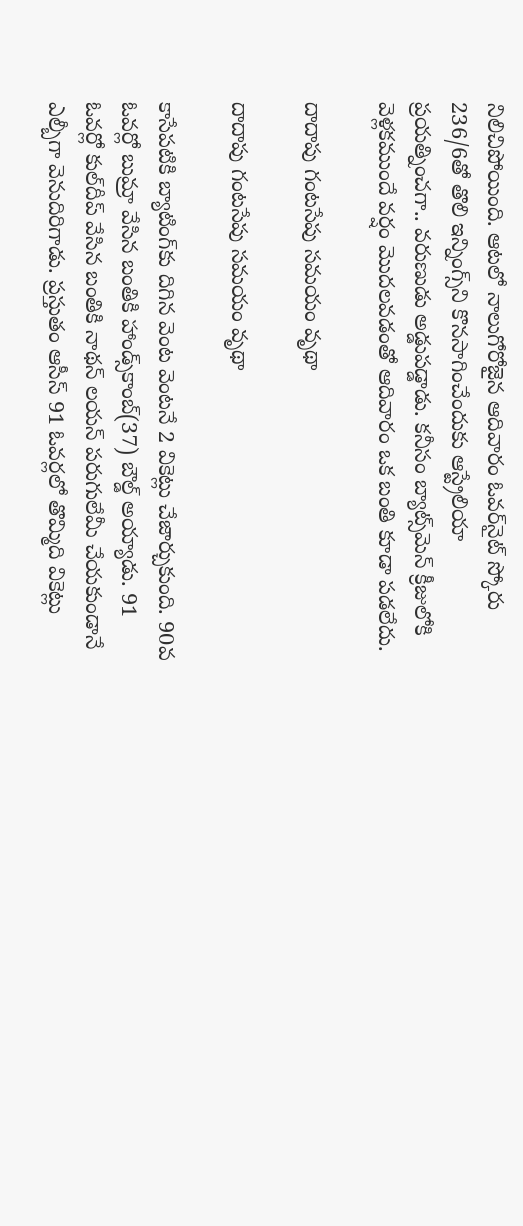నిలిచిపోయింది. ఆటలో నాలుగోరోజైన ఆదివారం ఓవర్‌నైట్ స్కోరు 236/6తో తొలి ఇన్నింగ్స్‌‌ని కొనసాగించేందుకు ఆస్ట్రేలియా ప్రయత్నించగా.. వరుణుడు అడ్డుపడ్డాడు. కనీసం బ్యాట్స్‌మెన్‌ క్రీజులోకి వెళ్లకముందే వర్షం మొదలవడంతో ఆదివారం ఒక బంతి కూడా పడలేదు.

దాదాపు గంటసేపు సమయం వృథా

దాదాపు గంటసేపు సమయం వృథా

కాసేపటికి బ్యాటింగ్‌కు దిగిన వెంట వెంటనే 2 వికెట్లు చేజార్చుకుంది. 90వ ఓవర్లో బుమ్రా వేసిన బంతికి హాండ్స్‌కాంబ్‌(37) బౌల్డ్‌ అయ్యాడు. 91 ఓవర్లో కుల్‌దీప్‌ వేసిన బంతికి నాథన్‌ లయన్‌ పరుగులేమీ చేయకుండానే ఎల్బీగా వెనుదిరిగాడు. ప్రస్తుతం ఆసీస్‌ 91 ఓవర్లలో తొమ్మిది వికెట్లు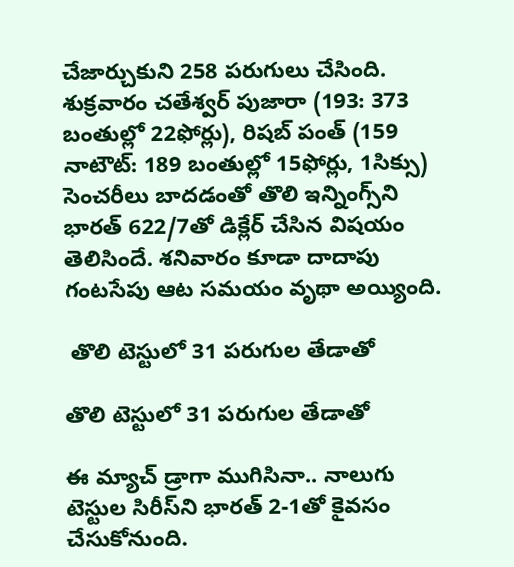చేజార్చుకుని 258 పరుగులు చేసింది. శుక్రవారం చతేశ్వర్ పుజారా (193: 373 బంతుల్లో 22ఫోర్లు), రిషబ్ పంత్ (159 నాటౌట్: 189 బంతుల్లో 15ఫోర్లు, 1సిక్సు) సెంచరీలు బాదడంతో తొలి ఇన్నింగ్స్‌ని భారత్ 622/7తో డిక్లేర్ చేసిన విషయం తెలిసిందే. శనివారం కూడా దాదాపు గంటసేపు ఆట సమయం వృథా అయ్యింది.

 తొలి టెస్టులో 31 పరుగుల తేడాతో

తొలి టెస్టులో 31 పరుగుల తేడాతో

ఈ మ్యాచ్‌ డ్రాగా ముగిసినా.. నాలుగు టెస్టుల సిరీస్‌ని భారత్‌ 2-1తో కైవసం చేసుకోనుంది.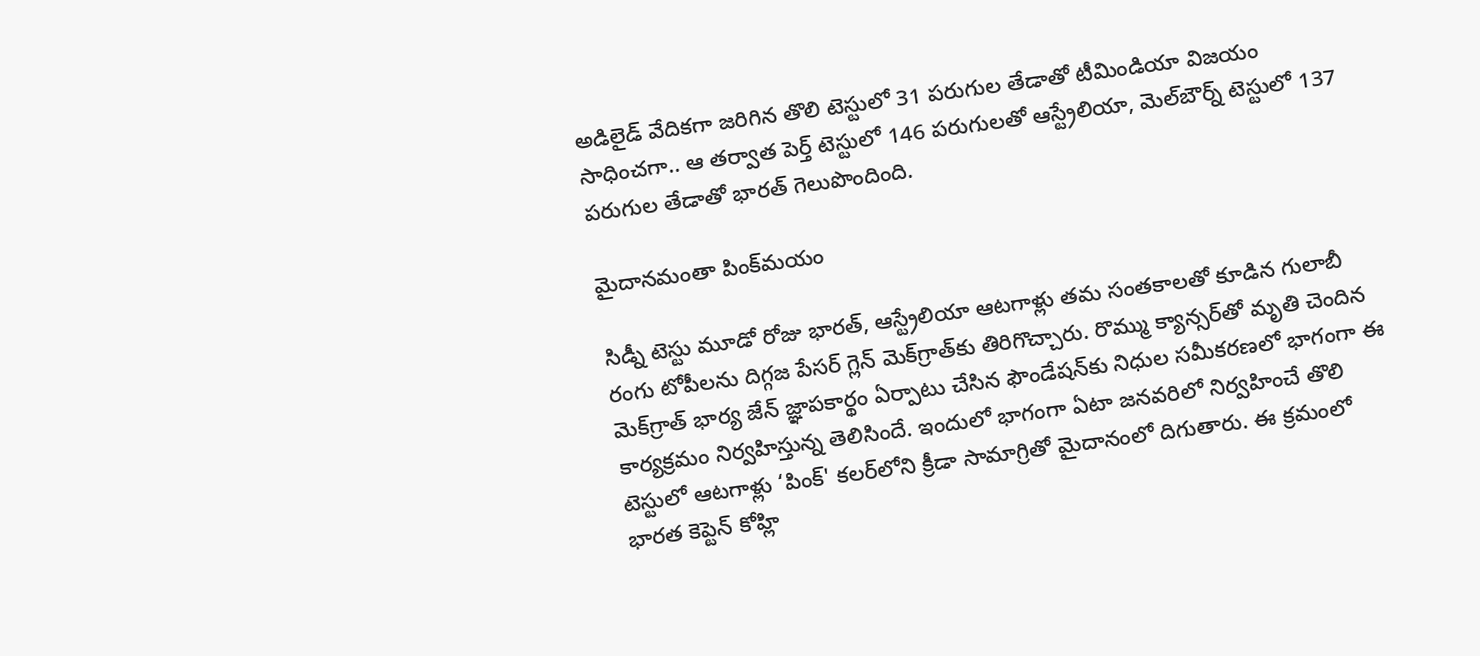అడిలైడ్‌ వేదికగా జరిగిన తొలి టెస్టులో 31 పరుగుల తేడాతో టీమిండియా విజయం సాధించగా.. ఆ తర్వాత పెర్త్ టెస్టులో 146 పరుగులతో ఆస్ట్రేలియా, మెల్‌బౌర్న్ టెస్టులో 137 పరుగుల తేడాతో భారత్ గెలుపొందింది.

మైదానమంతా పింక్‌మయం

సిడ్నీ టెస్టు మూడో రోజు భారత్, ఆస్ట్రేలియా ఆటగాళ్లు తమ సంతకాలతో కూడిన గులాబీ రంగు టోపీలను దిగ్గజ పేసర్‌ గ్లెన్‌ మెక్‌గ్రాత్‌కు తిరిగొచ్చారు. రొమ్ము క్యాన్సర్‌తో మృతి చెందిన మెక్‌గ్రాత్‌ భార్య జేన్‌ జ్ఞాపకార్థం ఏర్పాటు చేసిన ఫౌండేషన్‌కు నిధుల సమీకరణలో భాగంగా ఈ కార్యక్రమం నిర్వహిస్తున్న తెలిసిందే. ఇందులో భాగంగా ఏటా జనవరిలో నిర్వహించే తొలి టెస్టులో ఆటగాళ్లు ‘పింక్‌' కలర్‌లోని క్రీడా సామాగ్రితో మైదానంలో దిగుతారు. ఈ క్రమంలో భారత కెప్టెన్‌ కోహ్లి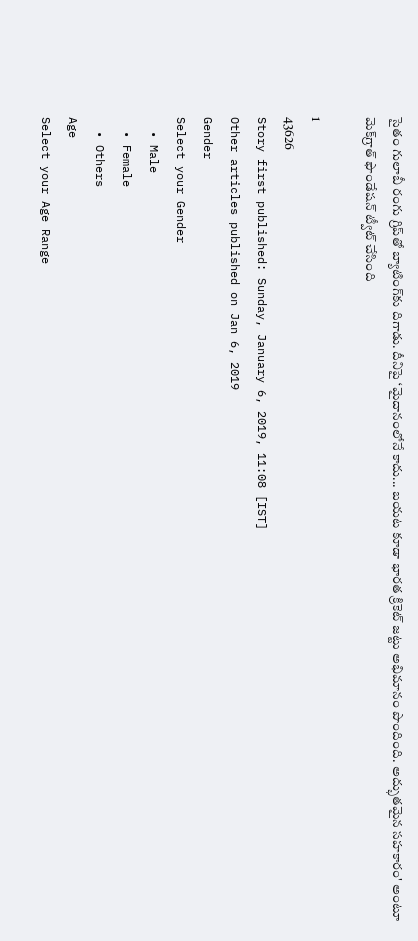సైతం గులాబీ రంగు గ్రిప్‌తో బ్యాటింగ్‌కు దిగాడు. దీనిపై ‘మైదానంలోనే కాదు... బయట కూడా భారత క్రికెట్‌ జట్టు అభిమానం పొందింది. అద్భుతమైన సహకారం' అంటూ మెక్‌గ్రాత్‌ ఫౌండేషన్‌ ట్వీట్‌ చేసింది

1
43626
Story first published: Sunday, January 6, 2019, 11:08 [IST]
Other articles published on Jan 6, 2019
Gender
Select your Gender
  • Male
  • Female
  • Others
Age
Select your Age Range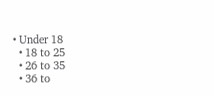• Under 18
  • 18 to 25
  • 26 to 35
  • 36 to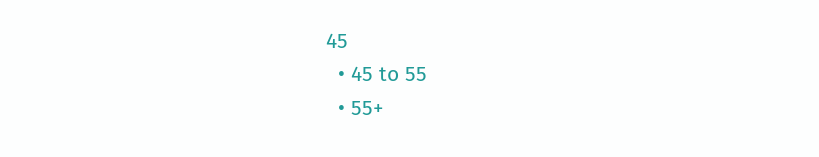45
  • 45 to 55
  • 55+